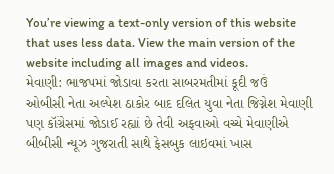You’re viewing a text-only version of this website that uses less data. View the main version of the website including all images and videos.
મેવાણી: ભાજપમાં જોડાવા કરતા સાબરમતીમાં કૂદી જઉં
ઓબીસી નેતા અલ્પેશ ઠાકોર બાદ દલિત યુવા નેતા જિગ્નેશ મેવાણી પણ કૉંગ્રેસમાં જોડાઈ રહ્યાં છે તેવી અફવાઓ વચ્ચે મેવાણીએ બીબીસી ન્યૂઝ ગુજરાતી સાથે ફેસબુક લાઇવમાં ખાસ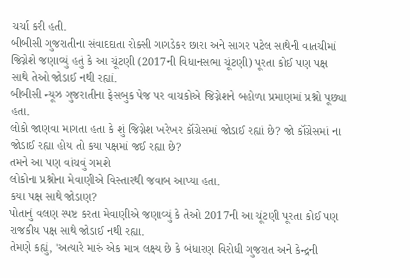ચર્ચા કરી હતી.
બીબીસી ગુજરાતીના સંવાદદાતા રોક્સી ગાગડેકર છારા અને સાગર પટેલ સાથેની વાતચીમાં જિગ્નેશે જણાવ્યું હતું કે આ ચૂંટણી (2017ની વિધાનસભા ચૂંટણી) પૂરતા કોઈ પણ પક્ષ સાથે તેઓ જોડાઈ નથી રહ્યાં.
બીબીસી ન્યૂઝ ગુજરાતીના ફેસબુક પેજ પર વાચકોએ જિગ્નેશને બહોળા પ્રમાણમાં પ્રશ્નો પૂછ્યા હતા.
લોકો જાણવા માગતા હતા કે શું જિગ્નેશ ખરેખર કૉંગ્રેસમાં જોડાઈ રહ્યાં છે? જો કૉંગ્રેસમાં ના જોડાઈ રહ્યા હોય તો કયા પક્ષમાં જઈ રહ્યા છે?
તમને આ પણ વાંચવું ગમશે
લોકોના પ્રશ્નોના મેવાણીએ વિસ્તારથી જવાબ આપ્યા હતા.
કયા પક્ષ સાથે જોડાણ?
પોતાનું વલણ સ્પષ્ટ કરતા મેવાણીએ જણાવ્યું કે તેઓ 2017ની આ ચૂંટણી પૂરતા કોઈ પણ રાજકીય પક્ષ સાથે જોડાઈ નથી રહ્યા.
તેમણે કહ્યું, 'અત્યારે મારું એક માત્ર લક્ષ્ય છે કે બંધારણ વિરોધી ગુજરાત અને કેન્દ્રની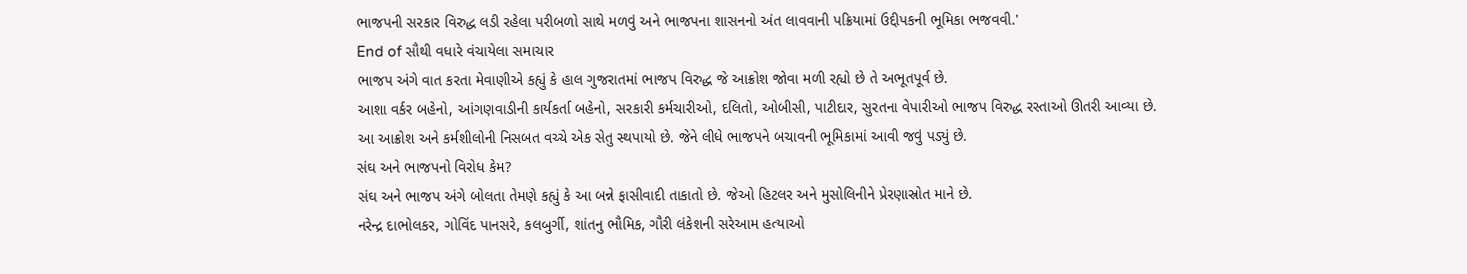ભાજપની સરકાર વિરુદ્ધ લડી રહેલા પરીબળો સાથે મળવું અને ભાજપના શાસનનો અંત લાવવાની પક્રિયામાં ઉદ્દીપકની ભૂમિકા ભજવવી.'
End of સૌથી વધારે વંચાયેલા સમાચાર
ભાજપ અંગે વાત કરતા મેવાણીએ કહ્યું કે હાલ ગુજરાતમાં ભાજપ વિરુદ્ધ જે આક્રોશ જોવા મળી રહ્યો છે તે અભૂતપૂર્વ છે.
આશા વર્કર બહેનો, આંગણવાડીની કાર્યકર્તા બહેનો, સરકારી કર્મચારીઓ, દલિતો, ઓબીસી, પાટીદાર, સુરતના વેપારીઓ ભાજપ વિરુદ્ધ રસ્તાઓ ઊતરી આવ્યા છે.
આ આક્રોશ અને કર્મશીલોની નિસબત વચ્ચે એક સેતુ સ્થપાયો છે. જેને લીધે ભાજપને બચાવની ભૂમિકામાં આવી જવું પડ્યું છે.
સંઘ અને ભાજપનો વિરોધ કેમ?
સંઘ અને ભાજપ અંગે બોલતા તેમણે કહ્યું કે આ બન્ને ફાસીવાદી તાકાતો છે. જેઓ હિટલર અને મુસોલિનીને પ્રેરણાસ્રોત માને છે.
નરેન્દ્ર દાભોલકર, ગોવિંદ પાનસરે, કલબુર્ગી, શાંતનુ ભૌમિક, ગૌરી લંકેશની સરેઆમ હત્યાઓ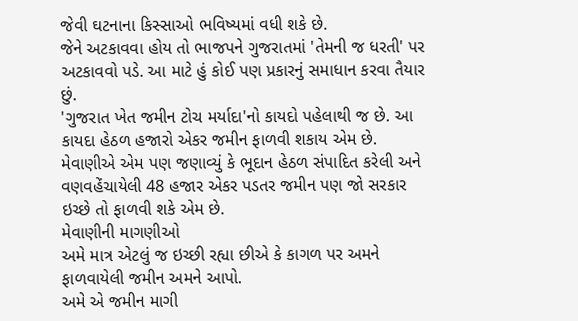જેવી ઘટનાના કિસ્સાઓ ભવિષ્યમાં વધી શકે છે.
જેને અટકાવવા હોય તો ભાજપને ગુજરાતમાં 'તેમની જ ધરતી' પર અટકાવવો પડે. આ માટે હું કોઈ પણ પ્રકારનું સમાધાન કરવા તૈયાર છું.
'ગુજરાત ખેત જમીન ટોચ મર્યાદા'નો કાયદો પહેલાથી જ છે. આ કાયદા હેઠળ હજારો એકર જમીન ફાળવી શકાય એમ છે.
મેવાણીએ એમ પણ જણાવ્યું કે ભૂદાન હેઠળ સંપાદિત કરેલી અને વણવહેંચાયેલી 48 હજાર એકર પડતર જમીન પણ જો સરકાર ઇચ્છે તો ફાળવી શકે એમ છે.
મેવાણીની માગણીઓ
અમે માત્ર એટલું જ ઇચ્છી રહ્યા છીએ કે કાગળ પર અમને ફાળવાયેલી જમીન અમને આપો.
અમે એ જમીન માગી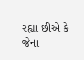રહ્યા છીએ કે જેના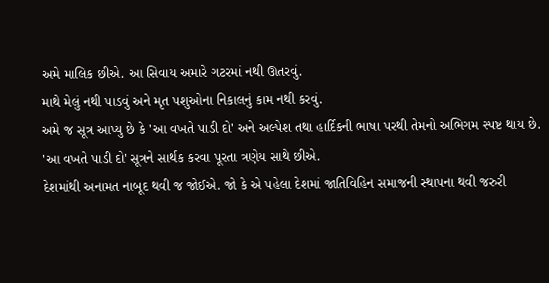અમે માલિક છીએ. આ સિવાય અમારે ગટરમાં નથી ઊતરવું.
માથે મેલું નથી પાડવું અને મૃત પશુઓના નિકાલનું કામ નથી કરવું.
અમે જ સૂત્ર આપ્યુ છે કે 'આ વખતે પાડી દો' અને અલ્પેશ તથા હાર્દિકની ભાષા પરથી તેમનો અભિગમ સ્પષ્ટ થાય છે. 'આ વખતે પાડી દો' સૂત્રને સાર્થક કરવા પૂરતા ત્રણેય સાથે છીએ.
દેશમાંથી અનામત નાબૂદ થવી જ જોઈએ. જો કે એ પહેલા દેશમાં જાતિવિહિન સમાજની સ્થાપના થવી જરુરી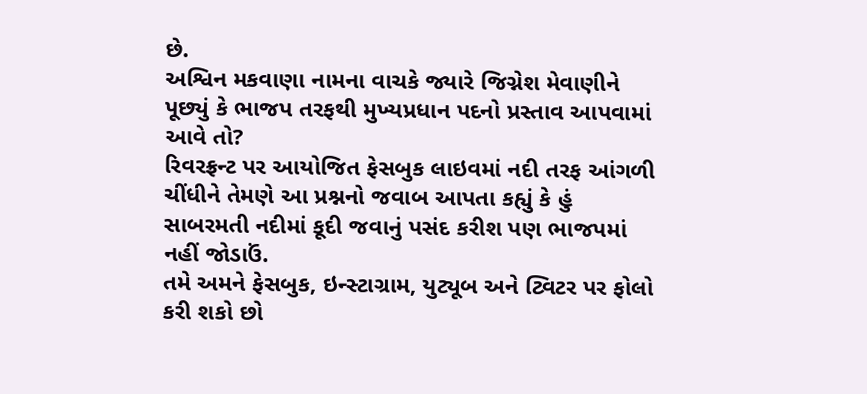છે.
અશ્વિન મકવાણા નામના વાચકે જ્યારે જિગ્નેશ મેવાણીને પૂછ્યું કે ભાજપ તરફથી મુખ્યપ્રધાન પદનો પ્રસ્તાવ આપવામાં આવે તો?
રિવરફ્રન્ટ પર આયોજિત ફેસબુક લાઇવમાં નદી તરફ આંગળી ચીંધીને તેમણે આ પ્રશ્નનો જવાબ આપતા કહ્યું કે હું સાબરમતી નદીમાં કૂદી જવાનું પસંદ કરીશ પણ ભાજપમાં નહીં જોડાઉં.
તમે અમને ફેસબુક, ઇન્સ્ટાગ્રામ, યુટ્યૂબ અને ટ્વિટર પર ફોલો કરી શકો છો